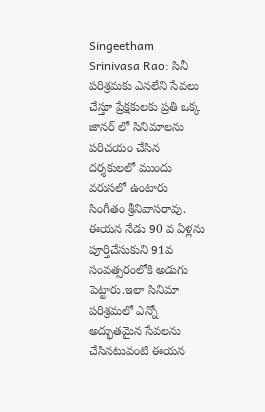Singeetham Srinivasa Rao: సినీ పరిశ్రమకు ఎనలేని సేవలు చేస్తూ ప్రేక్షకులకు ప్రతి ఒక్క జానర్ లో సినిమాలను పరిచయం చేసిన దర్శకులలో ముందు వరుసలో ఉంటారు సింగీతం శ్రీనివాసరావు. ఈయన నేడు 90 వ ఏళ్లను పూర్తిచేసుకుని 91వ సంవత్సరంలోకి అడుగు పెట్టారు.ఇలా సినిమా పరిశ్రమలో ఎన్నో అద్భుతమైన సేవలను చేసినటువంటి ఈయన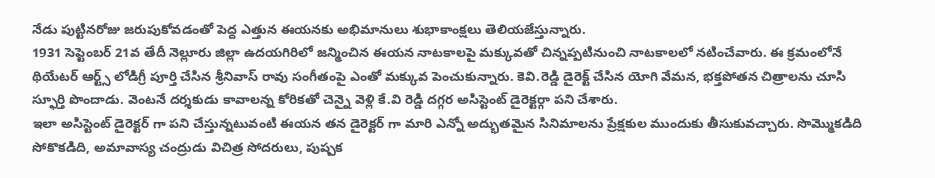నేడు పుట్టినరోజు జరుపుకోవడంతో పెద్ద ఎత్తున ఈయనకు అభిమానులు శుభాకాంక్షలు తెలియజేస్తున్నారు.
1931 సెప్టెంబర్ 21వ తేదీ నెల్లూరు జిల్లా ఉదయగిరిలో జన్మించిన ఈయన నాటకాలపై మక్కువతో చిన్నప్పటినుంచి నాటకాలలో నటించేవారు. ఈ క్రమంలోనే థియేటర్ ఆర్ట్స్ లోడిగ్రీ పూర్తి చేసిన శ్రీనివాస్ రావు సంగీతంపై ఎంతో మక్కువ పెంచుకున్నారు. కెవి.రెడ్డి డైరెక్ట్ చేసిన యోగి వేమన, భక్తపోతన చిత్రాలను చూసి స్ఫూర్తి పొందాడు. వెంటనే దర్శకుడు కావాలన్న కోరికతో చెన్నై వెళ్లి కే.వి రెడ్డి దగ్గర అసిస్టెంట్ డైరెక్టర్గా పని చేశారు.
ఇలా అసిస్టెంట్ డైరెక్టర్ గా పని చేస్తున్నటువంటి ఈయన తన డైరెక్టర్ గా మారి ఎన్నో అద్భుతమైన సినిమాలను ప్రేక్షకుల ముందుకు తీసుకువచ్చారు. సొమ్మొకడిది సోకొకడిది, అమావాస్య చంద్రుడు విచిత్ర సోదరులు, పుష్పక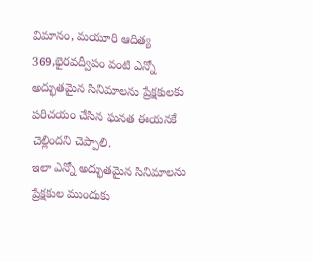విమానం, మయూరి ఆదిత్య 369,భైరవద్వీపం వంటి ఎన్నో అద్భుతమైన సినిమాలను ప్రేక్షకులకు పరిచయం చేసిన ఘనత ఈయనకే చెల్లిందని చెప్పాలి.
ఇలా ఎన్నో అద్భుతమైన సినిమాలను ప్రేక్షకుల ముందుకు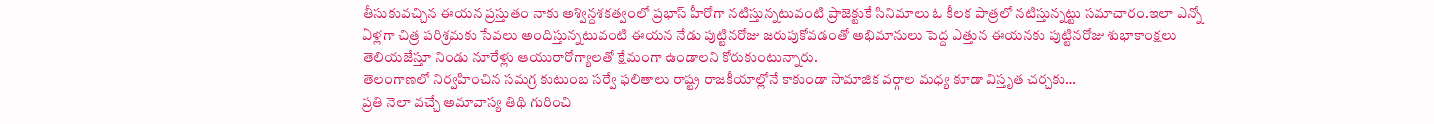తీసుకువచ్చిన ఈయన ప్రస్తుతం నాకు అశ్విన్దశకత్వంలో ప్రభాస్ హీరోగా నటిస్తున్నటువంటి ప్రాజెక్టుకే సినిమాలు ఓ కీలక పాత్రలో నటిస్తున్నట్టు సమాచారం.ఇలా ఎన్నో ఏళ్లగా చిత్ర పరిశ్రమకు సేవలు అందిస్తున్నటువంటి ఈయన నేడు పుట్టినరోజు జరుపుకోవడంతో అభిమానులు పెద్ద ఎత్తున ఈయనకు పుట్టినరోజు శుభాకాంక్షలు తెలియజేస్తూ నిండు నూరేళ్లు ఆయురారోగ్యాలతో క్షేమంగా ఉండాలని కోరుకుంటున్నారు.
తెలంగాణలో నిర్వహించిన సమగ్ర కుటుంబ సర్వే ఫలితాలు రాష్ట్ర రాజకీయాల్లోనే కాకుండా సామాజిక వర్గాల మధ్య కూడా విస్తృత చర్చకు…
ప్రతి నెలా వచ్చే అమావాస్య తిథి గురించి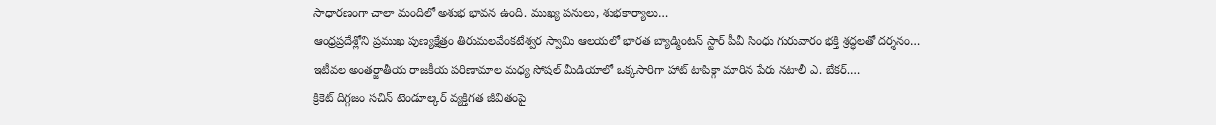సాధారణంగా చాలా మందిలో అశుభ భావన ఉంది. ముఖ్య పనులు, శుభకార్యాలు…
ఆంధ్రప్రదేశ్లోని ప్రముఖ పుణ్యక్షేత్రం తిరుమలవేంకటేశ్వర స్వామి ఆలయలో భారత బ్యాడ్మింటన్ స్టార్ పీవీ సింధు గురువారం భక్తి శ్రద్ధలతో దర్శనం…
ఇటీవల అంతర్జాతీయ రాజకీయ పరిణామాల మధ్య సోషల్ మీడియాలో ఒక్కసారిగా హాట్ టాపిక్గా మారిన పేరు నటాలీ ఎ. బేకర్.…
క్రికెట్ దిగ్గజం సచిన్ టెండూల్కర్ వ్యక్తిగత జీవితంపై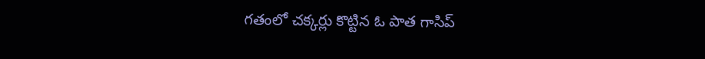గతంలో చక్కర్లు కొట్టిన ఓ పాత గాసిప్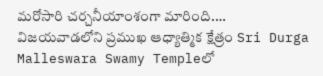మరోసారి చర్చనీయాంశంగా మారింది.…
విజయవాడలోని ప్రముఖ ఆధ్యాత్మిక క్షేత్రం Sri Durga Malleswara Swamy Templeలో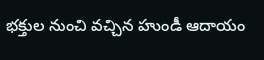భక్తుల నుంచి వచ్చిన హుండీ ఆదాయం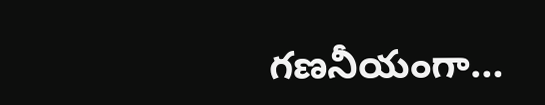గణనీయంగా…